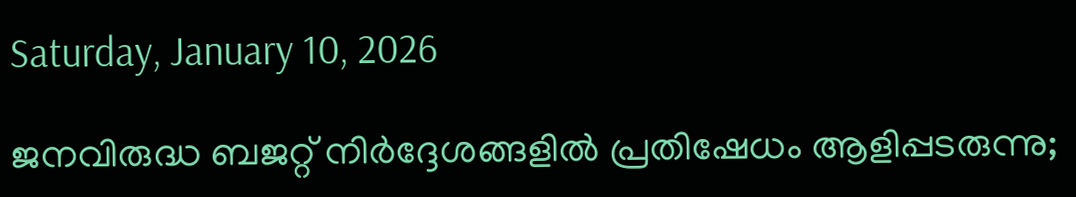Saturday, January 10, 2026

ജനവിരുദ്ധ ബജറ്റ് നിർദ്ദേശങ്ങളിൽ പ്രതിഷേധം ആളിപ്പടരുന്നു;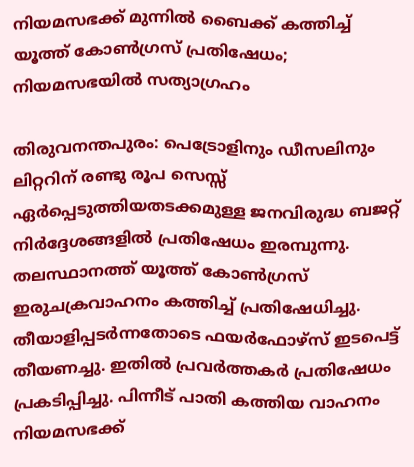നിയമസഭക്ക് മുന്നിൽ ബൈക്ക് കത്തിച്ച് യൂത്ത് കോൺഗ്രസ് പ്രതിഷേധം; നിയമസഭയിൽ സത്യാഗ്രഹം

തിരുവനന്തപുരം: പെട്രോളിനും ഡീസലിനും ലിറ്ററിന് രണ്ടു രൂപ സെസ്സ് ഏർപ്പെടുത്തിയതടക്കമുള്ള ജനവിരുദ്ധ ബജറ്റ് നിർദ്ദേശങ്ങളിൽ പ്രതിഷേധം ഇരമ്പുന്നു. തലസ്ഥാനത്ത് യൂത്ത് കോൺഗ്രസ് ഇരുചക്രവാഹനം കത്തിച്ച് പ്രതിഷേധിച്ചു. തീയാളിപ്പടർന്നതോടെ ഫയർഫോഴ്‌സ് ഇടപെട്ട് തീയണച്ചു. ഇതിൽ പ്രവർത്തകർ പ്രതിഷേധം പ്രകടിപ്പിച്ചു. പിന്നീട് പാതി കത്തിയ വാഹനം നിയമസഭക്ക്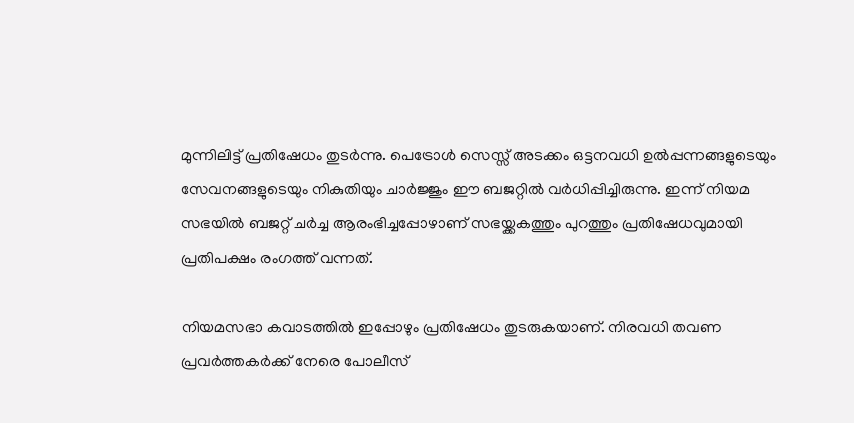മുന്നിലിട്ട് പ്രതിഷേധം തുടർന്നു. പെട്രോൾ സെസ്സ് അടക്കം ഒട്ടനവധി ഉൽപ്പന്നങ്ങളുടെയും സേവനങ്ങളുടെയും നികുതിയും ചാർജ്ജും ഈ ബജറ്റിൽ വർധിപ്പിച്ചിരുന്നു. ഇന്ന് നിയമ സഭയിൽ ബജറ്റ് ചർച്ച ആരംഭിച്ചപ്പോഴാണ് സഭയ്ക്കകത്തും പുറത്തും പ്രതിഷേധവുമായി പ്രതിപക്ഷം രംഗത്ത് വന്നത്.

നിയമസഭാ കവാടത്തിൽ ഇപ്പോഴും പ്രതിഷേധം തുടരുകയാണ്. നിരവധി തവണ പ്രവർത്തകർക്ക് നേരെ പോലീസ്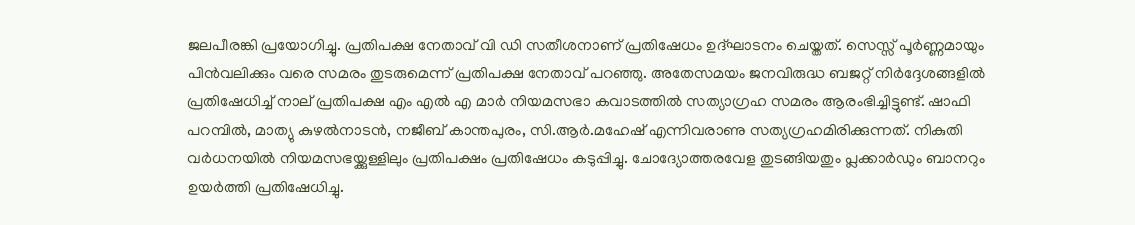ജലപീരങ്കി പ്രയോഗിച്ചു. പ്രതിപക്ഷ നേതാവ് വി ഡി സതീശനാണ് പ്രതിഷേധം ഉദ്‌ഘാടനം ചെയ്തത്. സെസ്സ് പൂർണ്ണമായും പിൻവലിക്കും വരെ സമരം തുടരുമെന്ന് പ്രതിപക്ഷ നേതാവ് പറഞ്ഞു. അതേസമയം ജനവിരുദ്ധ ബജറ്റ് നിർദ്ദേശങ്ങളിൽ പ്രതിഷേധിച്ച് നാല് പ്രതിപക്ഷ എം എൽ എ മാർ നിയമസഭാ കവാടത്തിൽ സത്യാഗ്രഹ സമരം ആരംഭിച്ചിട്ടുണ്ട്. ഷാഫി പറമ്പിൽ, മാത്യു കുഴൽനാടൻ, നജീബ് കാന്തപുരം, സി.ആർ.മഹേഷ് എന്നിവരാണു സത്യഗ്രഹമിരിക്കുന്നത്. നികുതി വർധനയിൽ നിയമസഭയ്ക്കുള്ളിലും പ്രതിപക്ഷം പ്രതിഷേധം കടുപ്പിച്ചു. ചോദ്യോത്തരവേള തുടങ്ങിയതും പ്ലക്കാർ‌ഡും ബാനറും ഉയർത്തി പ്രതിഷേധിച്ചു.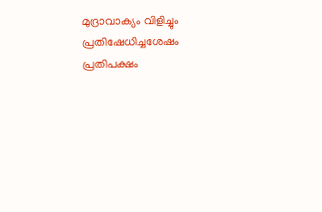മുദ്രാവാക്യം വിളിച്ചും പ്രതിഷേധിച്ചശേഷം പ്രതിപക്ഷം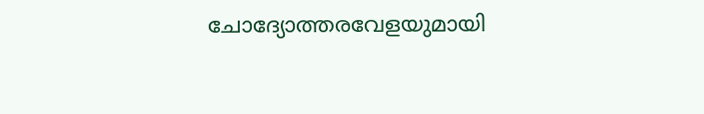ചോദ്യോത്തരവേളയുമായി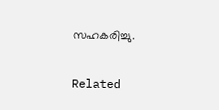സഹകരിച്ചു.

Related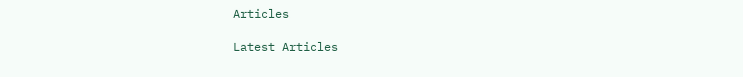Articles

Latest Articles